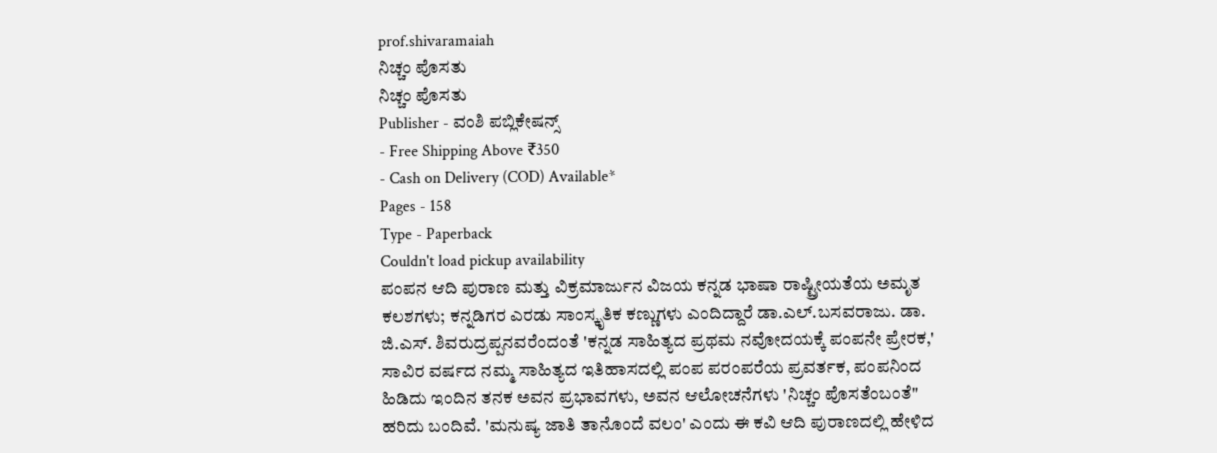prof.shivaramaiah
ನಿಚ್ಚಂ ಪೊಸತು
ನಿಚ್ಚಂ ಪೊಸತು
Publisher - ವಂಶಿ ಪಬ್ಲಿಕೇಷನ್ಸ್
- Free Shipping Above ₹350
- Cash on Delivery (COD) Available*
Pages - 158
Type - Paperback
Couldn't load pickup availability
ಪಂಪನ ಆದಿ ಪುರಾಣ ಮತ್ತು ವಿಕ್ರಮಾರ್ಜುನ ವಿಜಯ ಕನ್ನಡ ಭಾಷಾ ರಾಷ್ಟ್ರೀಯತೆಯ ಅಮೃತ ಕಲಶಗಳು; ಕನ್ನಡಿಗರ ಎರಡು ಸಾಂಸ್ಕೃತಿಕ ಕಣ್ಣುಗಳು ಎಂದಿದ್ದಾರೆ ಡಾ.ಎಲ್.ಬಸವರಾಜು. ಡಾ. ಜಿ.ಎಸ್. ಶಿವರುದ್ರಪ್ಪನವರೆಂದಂತೆ 'ಕನ್ನಡ ಸಾಹಿತ್ಯದ ಪ್ರಥಮ ನವೋದಯಕ್ಕೆ ಪಂಪನೇ ಪ್ರೇರಕ,' ಸಾವಿರ ವರ್ಷದ ನಮ್ಮ ಸಾಹಿತ್ಯದ ಇತಿಹಾಸದಲ್ಲಿ ಪಂಪ ಪರಂಪರೆಯ ಪ್ರವರ್ತಕ, ಪಂಪನಿಂದ ಹಿಡಿದು ಇಂದಿನ ತನಕ ಅವನ ಪ್ರಭಾವಗಳು, ಅವನ ಆಲೋಚನೆಗಳು 'ನಿಚ್ಚಂ ಪೊಸತೆಂಬಂತೆ" ಹರಿದು ಬಂದಿವೆ. 'ಮನುಷ್ಯ ಜಾತಿ ತಾನೊಂದೆ ವಲಂ' ಎಂದು ಈ ಕವಿ ಆದಿ ಪುರಾಣದಲ್ಲಿ ಹೇಳಿದ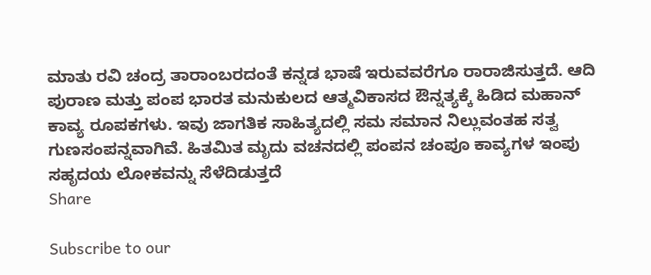ಮಾತು ರವಿ ಚಂದ್ರ ತಾರಾಂಬರದಂತೆ ಕನ್ನಡ ಭಾಷೆ ಇರುವವರೆಗೂ ರಾರಾಜಿಸುತ್ತದೆ. ಆದಿ ಪುರಾಣ ಮತ್ತು ಪಂಪ ಭಾರತ ಮನುಕುಲದ ಆತ್ಮವಿಕಾಸದ ಔನ್ನತ್ಯಕ್ಕೆ ಹಿಡಿದ ಮಹಾನ್ ಕಾವ್ಯ ರೂಪಕಗಳು. ಇವು ಜಾಗತಿಕ ಸಾಹಿತ್ಯದಲ್ಲಿ ಸಮ ಸಮಾನ ನಿಲ್ಲುವಂತಹ ಸತ್ವ ಗುಣಸಂಪನ್ನವಾಗಿವೆ. ಹಿತಮಿತ ಮೃದು ವಚನದಲ್ಲಿ ಪಂಪನ ಚಂಪೂ ಕಾವ್ಯಗಳ ಇಂಪು ಸಹೃದಯ ಲೋಕವನ್ನು ಸೆಳೆದಿಡುತ್ತದೆ
Share

Subscribe to our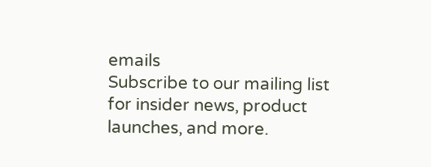emails
Subscribe to our mailing list for insider news, product launches, and more.